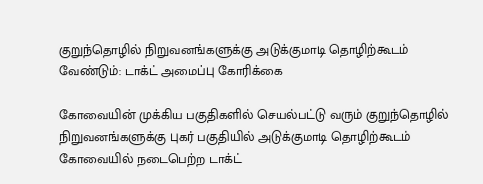குறுந்தொழில் நிறுவனங்களுக்கு அடுக்குமாடி தொழிற்கூடம் வேண்டும்: டாக்ட் அமைப்பு கோரிக்கை

கோவையின் முக்கிய பகுதிகளில் செயல்பட்டு வரும் குறுந்தொழில் நிறுவனங்களுக்கு புகர் பகுதியில் அடுக்குமாடி தொழிற்கூடம்
கோவையில் நடைபெற்ற டாக்ட்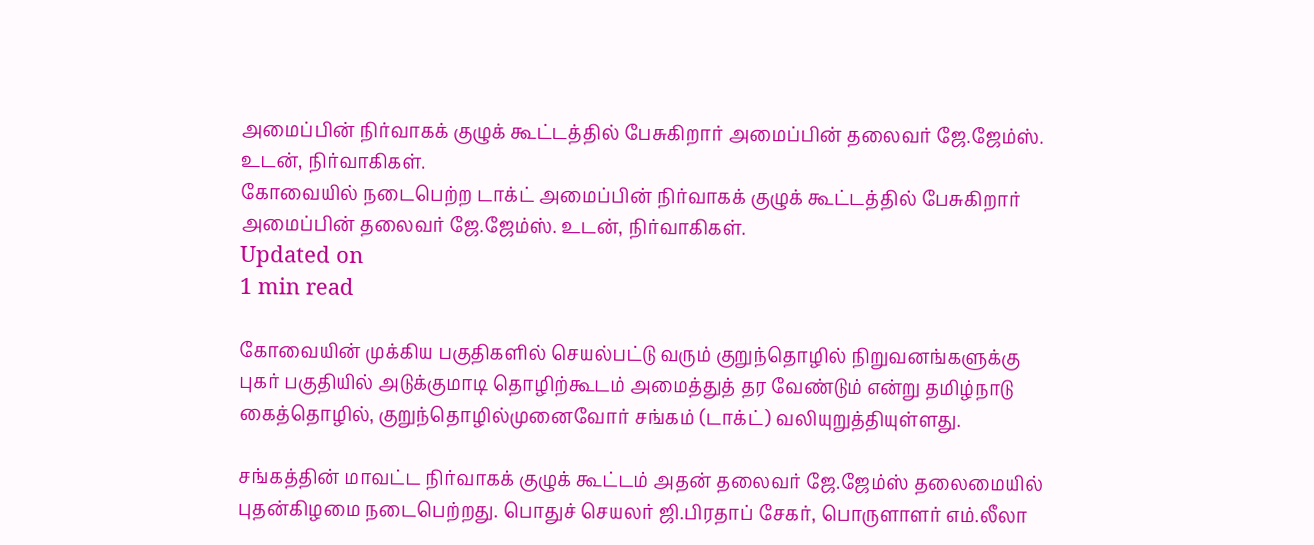அமைப்பின் நிர்வாகக் குழுக் கூட்டத்தில் பேசுகிறார் அமைப்பின் தலைவர் ஜே.ஜேம்ஸ். உடன், நிர்வாகிகள்.
கோவையில் நடைபெற்ற டாக்ட் அமைப்பின் நிர்வாகக் குழுக் கூட்டத்தில் பேசுகிறார் அமைப்பின் தலைவர் ஜே.ஜேம்ஸ். உடன், நிர்வாகிகள்.
Updated on
1 min read

கோவையின் முக்கிய பகுதிகளில் செயல்பட்டு வரும் குறுந்தொழில் நிறுவனங்களுக்கு புகர் பகுதியில் அடுக்குமாடி தொழிற்கூடம் அமைத்துத் தர வேண்டும் என்று தமிழ்நாடு கைத்தொழில், குறுந்தொழில்முனைவோர் சங்கம் (டாக்ட்) வலியுறுத்தியுள்ளது.

சங்கத்தின் மாவட்ட நிர்வாகக் குழுக் கூட்டம் அதன் தலைவர் ஜே.ஜேம்ஸ் தலைமையில் புதன்கிழமை நடைபெற்றது. பொதுச் செயலர் ஜி.பிரதாப் சேகர், பொருளாளர் எம்.லீலா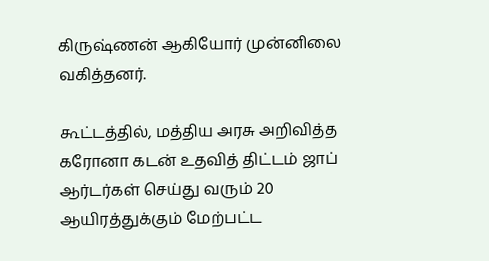கிருஷ்ணன் ஆகியோர் முன்னிலை வகித்தனர்.

கூட்டத்தில், மத்திய அரசு அறிவித்த கரோனா கடன் உதவித் திட்டம் ஜாப் ஆர்டர்கள் செய்து வரும் 20 ஆயிரத்துக்கும் மேற்பட்ட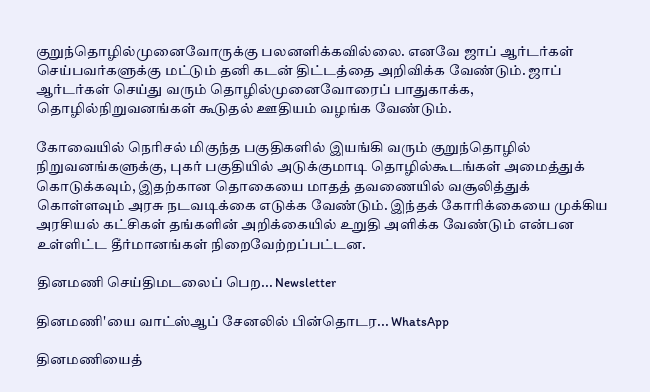குறுந்தொழில்முனைவோருக்கு பலனளிக்கவில்லை. எனவே ஜாப் ஆர்டர்கள் செய்பவர்களுக்கு மட்டும் தனி கடன் திட்டத்தை அறிவிக்க வேண்டும். ஜாப் ஆர்டர்கள் செய்து வரும் தொழில்முனைவோரைப் பாதுகாக்க, தொழில்நிறுவனங்கள் கூடுதல் ஊதியம் வழங்க வேண்டும்.

கோவையில் நெரிசல் மிகுந்த பகுதிகளில் இயங்கி வரும் குறுந்தொழில் நிறுவனங்களுக்கு, புகர் பகுதியில் அடுக்குமாடி தொழில்கூடங்கள் அமைத்துக் கொடுக்கவும், இதற்கான தொகையை மாதத் தவணையில் வசூலித்துக் கொள்ளவும் அரசு நடவடிக்கை எடுக்க வேண்டும். இந்தக் கோரிக்கையை முக்கிய அரசியல் கட்சிகள் தங்களின் அறிக்கையில் உறுதி அளிக்க வேண்டும் என்பன உள்ளிட்ட தீர்மானங்கள் நிறைவேற்றப்பட்டன.

தினமணி செய்திமடலைப் பெற... Newsletter

தினமணி'யை வாட்ஸ்ஆப் சேனலில் பின்தொடர... WhatsApp

தினமணியைத்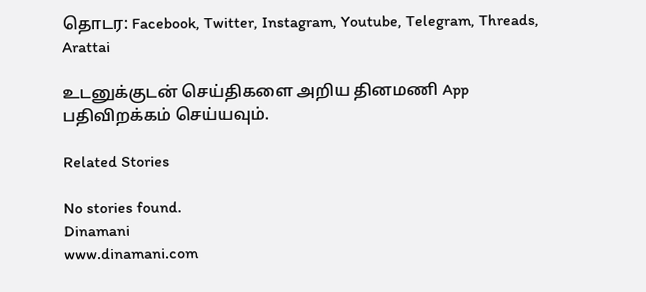தொடர: Facebook, Twitter, Instagram, Youtube, Telegram, Threads, Arattai

உடனுக்குடன் செய்திகளை அறிய தினமணி App பதிவிறக்கம் செய்யவும்.

Related Stories

No stories found.
Dinamani
www.dinamani.com